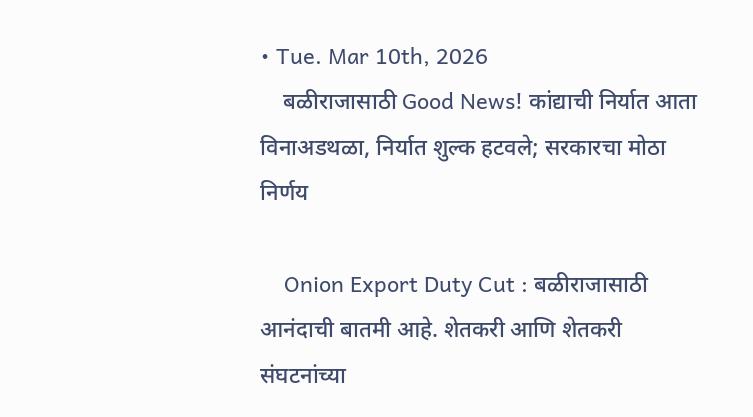• Tue. Mar 10th, 2026
    बळीराजासाठी Good News! कांद्याची निर्यात आता विनाअडथळा, निर्यात शुल्क हटवले; सरकारचा मोठा निर्णय

    Onion Export Duty Cut : बळीराजासाठी आनंदाची बातमी आहे. शेतकरी आणि शेतकरी संघटनांच्या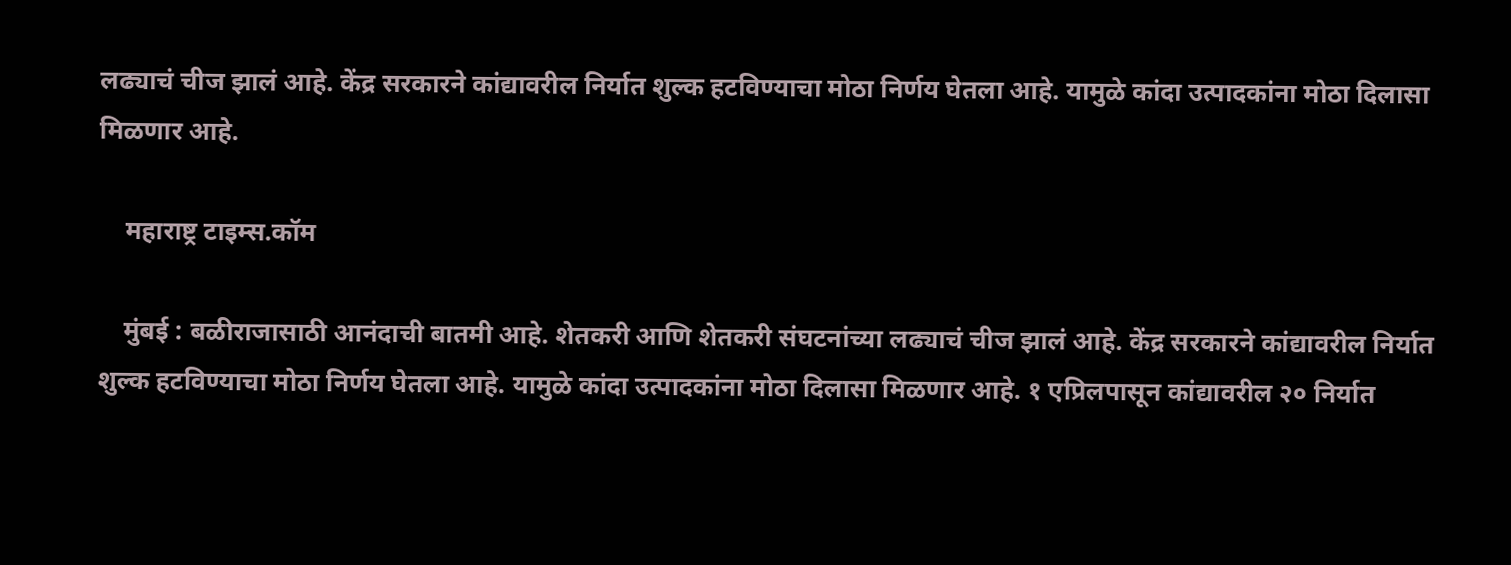लढ्याचं चीज झालं आहे. केंद्र सरकारने कांद्यावरील निर्यात शुल्क हटविण्याचा मोठा निर्णय घेतला आहे. यामुळे कांदा उत्पादकांना मोठा दिलासा मिळणार आहे.

    महाराष्ट्र टाइम्स.कॉम

    मुंबई : बळीराजासाठी आनंदाची बातमी आहे. शेतकरी आणि शेतकरी संघटनांच्या लढ्याचं चीज झालं आहे. केंद्र सरकारने कांद्यावरील निर्यात शुल्क हटविण्याचा मोठा निर्णय घेतला आहे. यामुळे कांदा उत्पादकांना मोठा दिलासा मिळणार आहे. १ एप्रिलपासून कांद्यावरील २० निर्यात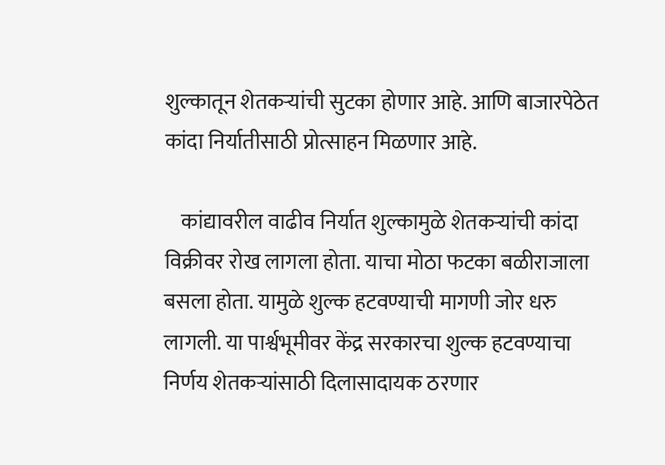शुल्कातून शेतकऱ्यांची सुटका होणार आहे. आणि बाजारपेठेत कांदा निर्यातीसाठी प्रोत्साहन मिळणार आहे.

    कांद्यावरील वाढीव निर्यात शुल्कामुळे शेतकऱ्यांची कांदा विक्रीवर रोख लागला होता. याचा मोठा फटका बळीराजाला बसला होता. यामुळे शुल्क हटवण्याची मागणी जोर धरु लागली. या पार्श्वभूमीवर केंद्र सरकारचा शुल्क हटवण्याचा निर्णय शेतकऱ्यांसाठी दिलासादायक ठरणार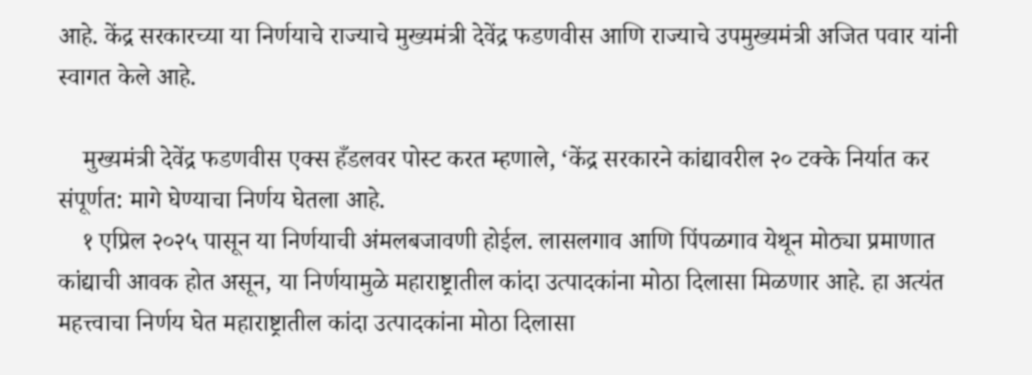आहे. केंद्र सरकारच्या या निर्णयाचे राज्याचे मुख्यमंत्री देवेंद्र फडणवीस आणि राज्याचे उपमुख्यमंत्री अजित पवार यांनी स्वागत केले आहे.

    मुख्यमंत्री देवेंद्र फडणवीस एक्स हँडलवर पोस्ट करत म्हणाले, ‘केंद्र सरकारने कांद्यावरील २० टक्के निर्यात कर संपूर्णत: मागे घेण्याचा निर्णय घेतला आहे.
    १ एप्रिल २०२५ पासून या निर्णयाची अंमलबजावणी होईल. लासलगाव आणि पिंपळगाव येथून मोठ्या प्रमाणात कांद्याची आवक होत असून, या निर्णयामुळे महाराष्ट्रातील कांदा उत्पादकांना मोठा दिलासा मिळणार आहे. हा अत्यंत महत्त्वाचा निर्णय घेत महाराष्ट्रातील कांदा उत्पादकांना मोठा दिलासा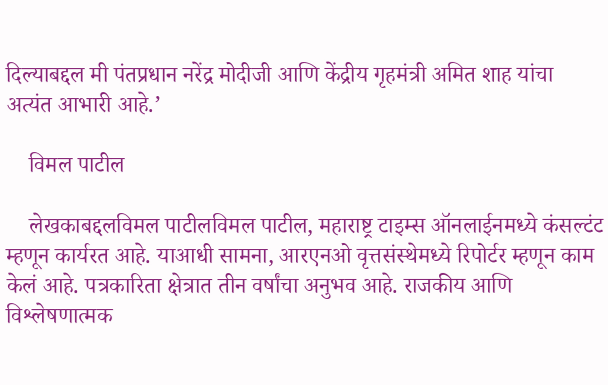दिल्याबद्दल मी पंतप्रधान नरेंद्र मोदीजी आणि केंद्रीय गृहमंत्री अमित शाह यांचा अत्यंत आभारी आहे.’

    विमल पाटील

    लेखकाबद्दलविमल पाटीलविमल पाटील, महाराष्ट्र टाइम्स ऑनलाईनमध्ये कंसल्टंट म्हणून कार्यरत आहे. याआधी सामना, आरएनओ वृत्तसंस्थेमध्ये रिपोर्टर म्हणून काम केलं आहे. पत्रकारिता क्षेत्रात तीन वर्षांचा अनुभव आहे. राजकीय आणि विश्लेषणात्मक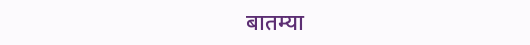बातम्या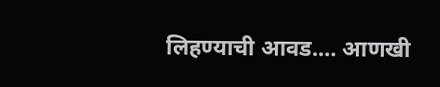लिहण्याची आवड.… आणखी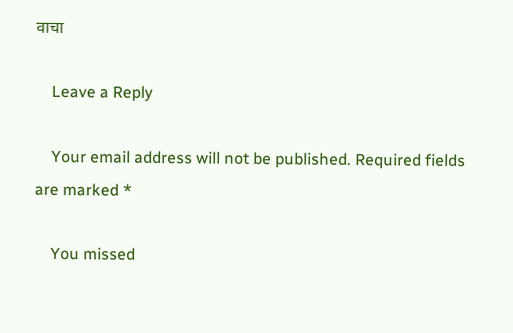वाचा

    Leave a Reply

    Your email address will not be published. Required fields are marked *

    You missed